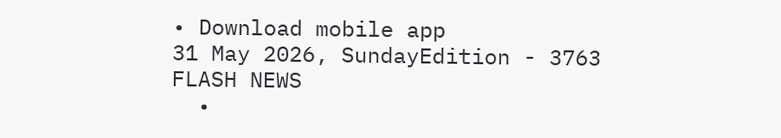• Download mobile app
31 May 2026, SundayEdition - 3763
FLASH NEWS
  •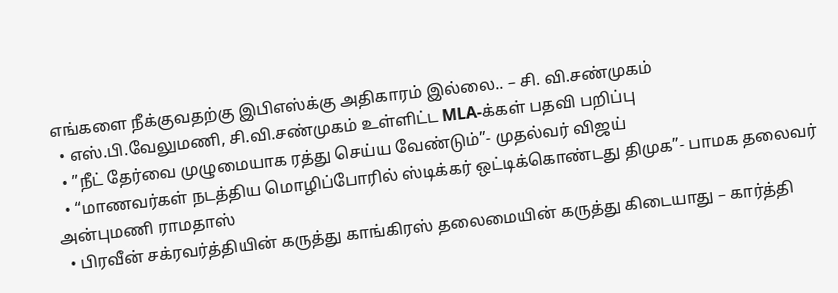எங்களை நீக்குவதற்கு இபிஎஸ்க்கு அதிகாரம் இல்லை.. – சி. வி.சண்முகம்
  • எஸ்.பி.வேலுமணி, சி.வி.சண்முகம் உள்ளிட்ட MLA-க்கள் பதவி பறிப்பு
  • ”நீட் தேர்வை முழுமையாக ரத்து செய்ய வேண்டும்”- முதல்வர் விஜய்
  • “மாணவர்கள் நடத்திய மொழிப்போரில் ஸ்டிக்கர் ஒட்டிக்கொண்டது திமுக”- பாமக தலைவர் அன்புமணி ராமதாஸ்
  • பிரவீன் சக்ரவர்த்தியின் கருத்து காங்கிரஸ் தலைமையின் கருத்து கிடையாது – கார்த்தி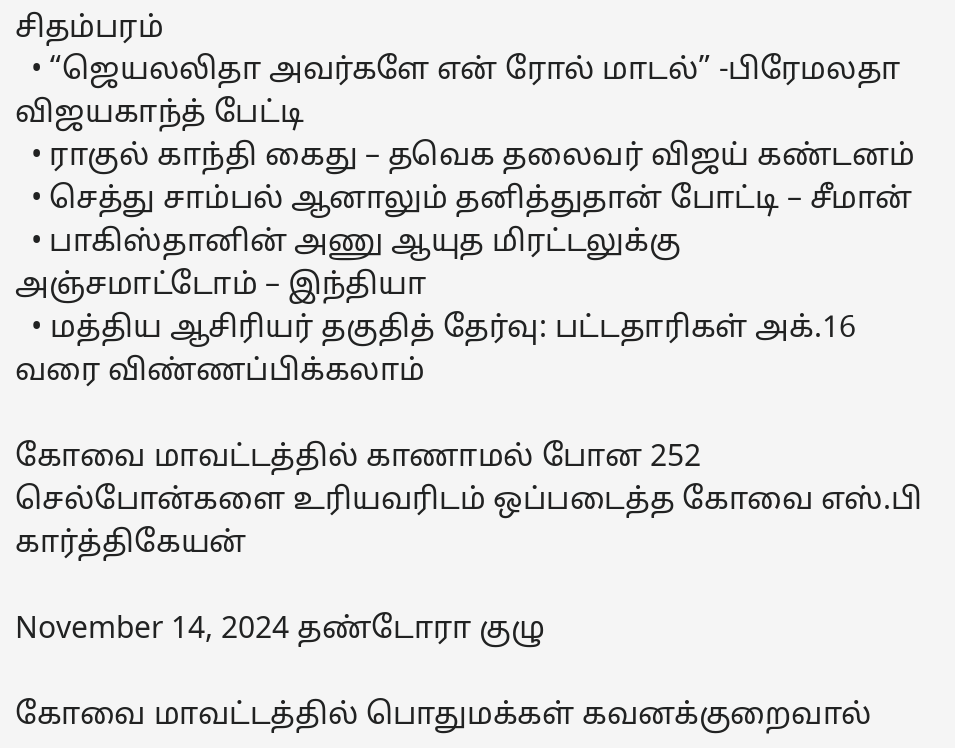சிதம்பரம்
  • “ஜெயலலிதா அவர்களே என் ரோல் மாடல்” -பிரேமலதா விஜயகாந்த் பேட்டி
  • ராகுல் காந்தி கைது – தவெக தலைவர் விஜய் கண்டனம்
  • செத்து சாம்பல் ஆனாலும் தனித்துதான் போட்டி – சீமான்
  • பாகிஸ்தானின் அணு ஆயுத மிரட்டலுக்கு அஞ்சமாட்டோம் – இந்தியா
  • மத்திய ஆசிரியர் தகுதித் தேர்வு: பட்டதாரிகள் அக்.16 வரை விண்ணப்பிக்கலாம்

கோவை மாவட்டத்தில் காணாமல் போன 252 செல்போன்களை உரியவரிடம் ஒப்படைத்த கோவை எஸ்.பி கார்த்திகேயன்

November 14, 2024 தண்டோரா குழு

கோவை மாவட்டத்தில் பொதுமக்கள் கவனக்குறைவால்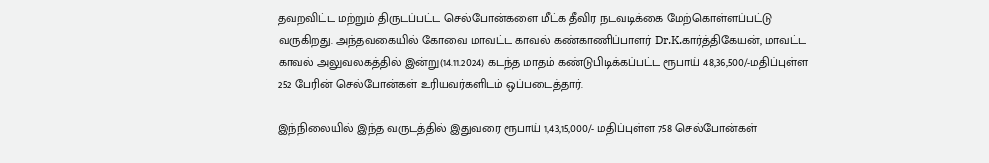தவறவிட்ட மற்றும் திருடப்பட்ட செல்போன்களை மீட்க தீவிர நடவடிக்கை மேற்கொள்ளப்பட்டு வருகிறது. அந்தவகையில் கோவை மாவட்ட காவல் கண்காணிப்பாளர் Dr.K.கார்த்திகேயன், மாவட்ட காவல் அலுவலகத்தில் இன்று(14.11.2024) கடந்த மாதம் கண்டுபிடிக்கப்பட்ட ரூபாய் 48,36,500/-மதிப்புள்ள 252 பேரின் செல்போன்கள் உரியவர்களிடம் ஒப்படைத்தார்.

இந்நிலையில் இந்த வருடத்தில் இதுவரை ரூபாய் 1,43,15,000/- மதிப்புள்ள 758 செல்போன்கள்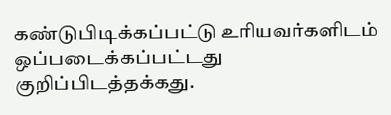கண்டுபிடிக்கப்பட்டு உரியவர்களிடம் ஒப்படைக்கப்பட்டது குறிப்பிடத்தக்கது.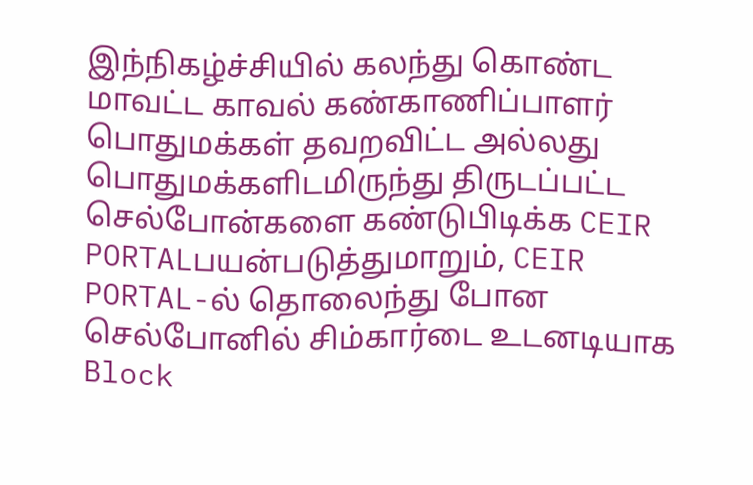இந்நிகழ்ச்சியில் கலந்து கொண்ட மாவட்ட காவல் கண்காணிப்பாளர் பொதுமக்கள் தவறவிட்ட அல்லது பொதுமக்களிடமிருந்து திருடப்பட்ட செல்போன்களை கண்டுபிடிக்க CEIR PORTALபயன்படுத்துமாறும், CEIR PORTAL-ல் தொலைந்து போன செல்போனில் சிம்கார்டை உடனடியாக Block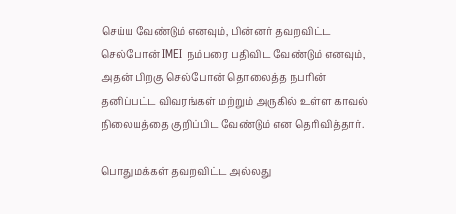செய்ய வேண்டும் எனவும், பின்னர் தவறவிட்ட செல்போன் IMEI நம்பரை பதிவிட வேண்டும் எனவும், அதன் பிறகு செல்போன் தொலைத்த நபரின் தனிப்பட்ட விவரங்கள் மற்றும் அருகில் உள்ள காவல் நிலையத்தை குறிப்பிட வேண்டும் என தெரிவித்தார்.

பொதுமக்கள் தவறவிட்ட அல்லது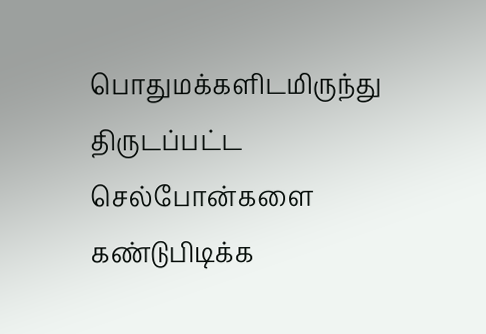பொதுமக்களிடமிருந்து திருடப்பட்ட செல்போன்களை கண்டுபிடிக்க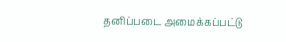தனிப்படை அமைக்கப்பட்டு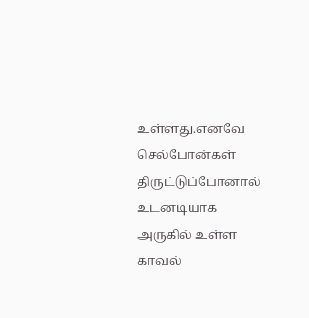உள்ளது.எனவே செல்போன்கள் திருட்டுப்போனால் உடனடியாக அருகில் உள்ள காவல்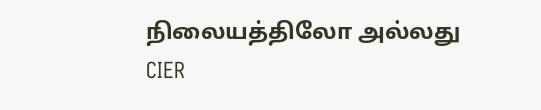நிலையத்திலோ அல்லது CIER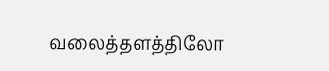வலைத்தளத்திலோ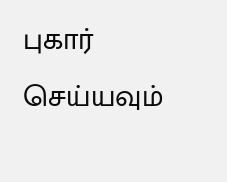புகார் செய்யவும்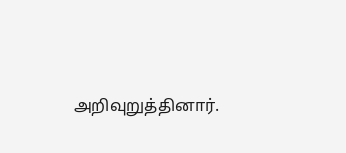அறிவுறுத்தினார்.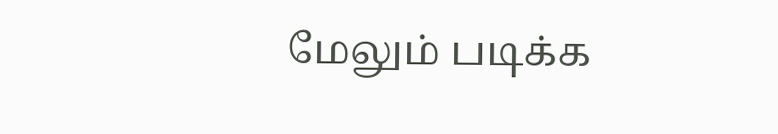மேலும் படிக்க